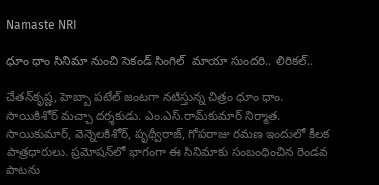Namaste NRI

ధూం ధాం సినిమా నుంచి సెకండ్ సింగిల్  మాయా సుందరి.. లిరికల్..

చేతన్‌కృష్ణ, హెబ్బా పటేల్‌ జంటగా నటిస్తున్న చిత్రం ధూం ధాం. సాయికిశోర్‌ మచ్చా దర్శకుడు. ఎం.ఎస్‌.రామ్‌కుమార్‌ నిర్మాత.  సాయికుమార్‌, వెన్నెలకిశోర్‌, పృథ్వీరాజ్‌, గోపరాజు రమణ ఇందులో కీలక పాత్రధారులు. ప్రమోషన్‌లో భాగంగా ఈ సినిమాకు సంబంధించిన రెండవ పాటను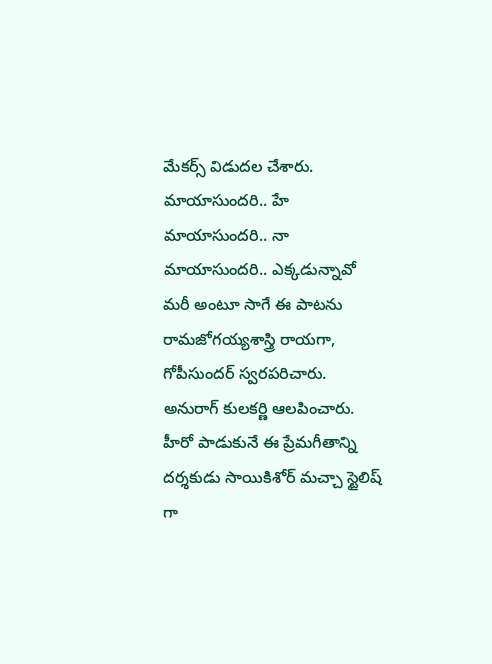మేకర్స్‌ విడుదల చేశారు. మాయాసుందరి.. హే మాయాసుందరి.. నా మాయాసుందరి.. ఎక్కడున్నావో మరీ అంటూ సాగే ఈ పాటను రామజోగయ్యశాస్త్రి రాయగా, గోపీసుందర్‌ స్వరపరిచారు. అనురాగ్‌ కులకర్ణి ఆలపించారు. హీరో పాడుకునే ఈ ప్రేమగీతాన్ని దర్శకుడు సాయికిశోర్‌ మచ్చా స్టైలిష్ గా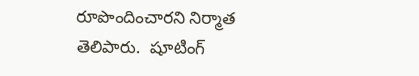రూపొందించారని నిర్మాత తెలిపారు.  షూటింగ్‌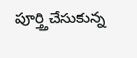పూర్త్తిచేసుకున్న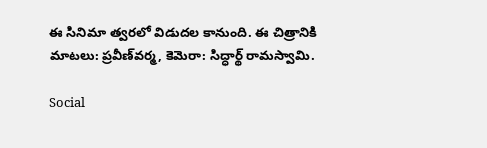ఈ సినిమా త్వరలో విడుదల కానుంది. ఈ చిత్రానికి మాటలు: ప్రవీణ్‌వర్మ, కెమెరా: సిద్ధార్థ్‌ రామస్వామి.

Social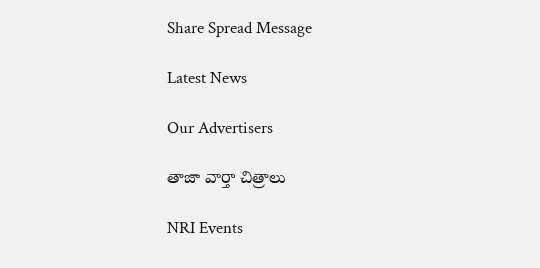Share Spread Message

Latest News

Our Advertisers

తాజా వార్తా చిత్రాలు

NRI Events